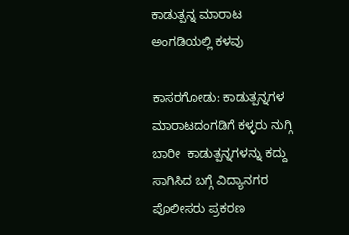ಕಾಡುತ್ಪನ್ನ ಮಾರಾಟ ಅಂಗಡಿಯಲ್ಲಿ ಕಳವು

ಕಾಸರಗೋಡು: ಕಾಡುತ್ಪನ್ನಗಳ ಮಾರಾಟದಂಗಡಿಗೆ ಕಳ್ಳರು ನುಗ್ಗಿ ಬಾರೀ  ಕಾಡುತ್ಪನ್ನಗಳನ್ನು ಕದ್ದು ಸಾಗಿಸಿದ ಬಗ್ಗೆ ವಿದ್ಯಾನಗರ ಪೊಲೀಸರು ಪ್ರಕರಣ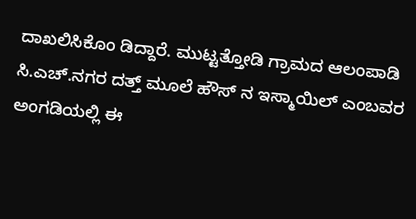ದಾಖಲಿಸಿಕೊಂ ಡಿದ್ದಾರೆ. ಮುಟ್ಟತ್ತೋಡಿ ಗ್ರಾಮದ ಆಲಂಪಾಡಿ ಸಿ.ಎಚ್.ನಗರ ದತ್ತ್ ಮೂಲೆ ಹೌಸ್ ನ ಇಸ್ಮಾಯಿಲ್ ಎಂಬವರ ಅಂಗಡಿಯಲ್ಲಿ ಈ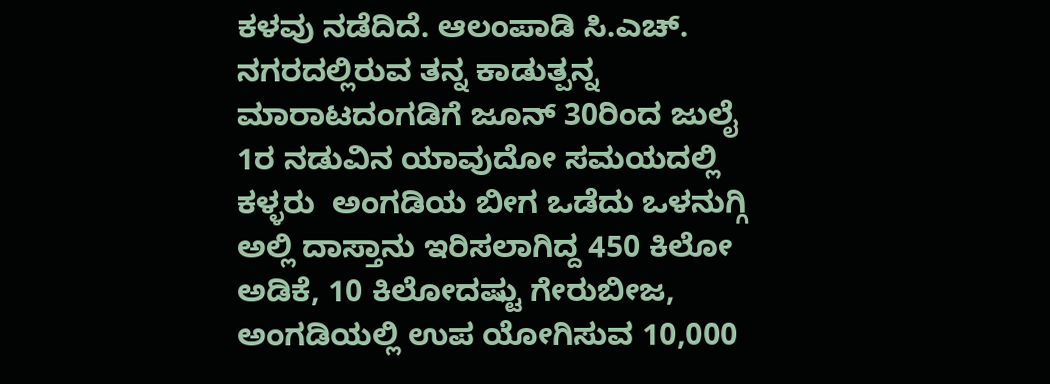ಕಳವು ನಡೆದಿದೆ. ಆಲಂಪಾಡಿ ಸಿ.ಎಚ್. ನಗರದಲ್ಲಿರುವ ತನ್ನ ಕಾಡುತ್ಪನ್ನ ಮಾರಾಟದಂಗಡಿಗೆ ಜೂನ್ 30ರಿಂದ ಜುಲೈ 1ರ ನಡುವಿನ ಯಾವುದೋ ಸಮಯದಲ್ಲಿ ಕಳ್ಳರು  ಅಂಗಡಿಯ ಬೀಗ ಒಡೆದು ಒಳನುಗ್ಗಿ ಅಲ್ಲಿ ದಾಸ್ತಾನು ಇರಿಸಲಾಗಿದ್ದ 450 ಕಿಲೋ ಅಡಿಕೆ, 10 ಕಿಲೋದಷ್ಟು ಗೇರುಬೀಜ, ಅಂಗಡಿಯಲ್ಲಿ ಉಪ ಯೋಗಿಸುವ 10,000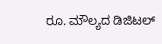ರೂ. ಮೌಲ್ಯದ ಡಿಜಿಟಲ್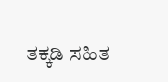ತಕ್ಕಡಿ ಸಹಿತ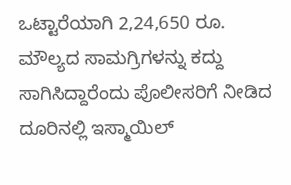ಒಟ್ಟಾರೆಯಾಗಿ 2,24,650 ರೂ. ಮೌಲ್ಯದ ಸಾಮಗ್ರಿಗಳನ್ನು ಕದ್ದು ಸಾಗಿಸಿದ್ದಾರೆಂದು ಪೊಲೀಸರಿಗೆ ನೀಡಿದ ದೂರಿನಲ್ಲಿ ಇಸ್ಮಾಯಿಲ್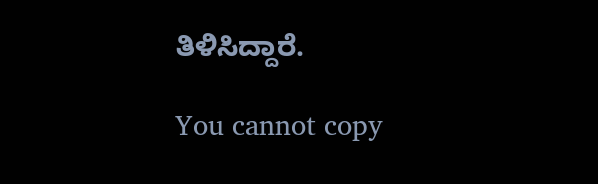ತಿಳಿಸಿದ್ದಾರೆ.

You cannot copy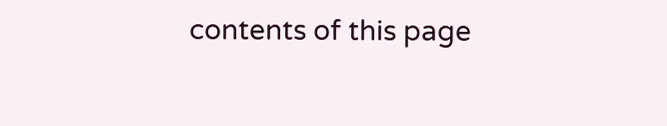contents of this page